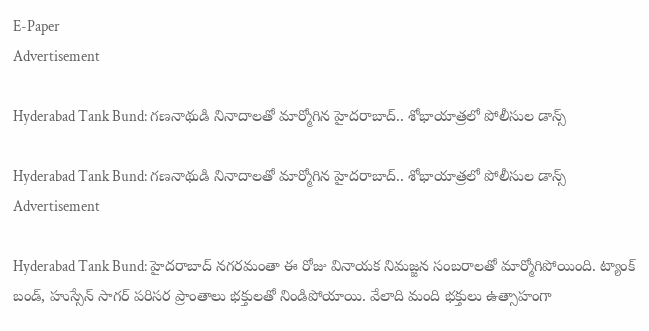E-Paper
Advertisement

Hyderabad Tank Bund: గణనాథుడి నినాదాలతో మార్మోగిన హైదరాబాద్.. శోభాయాత్రలో పోలీసుల డాన్స్

Hyderabad Tank Bund: గణనాథుడి నినాదాలతో మార్మోగిన హైదరాబాద్.. శోభాయాత్రలో పోలీసుల డాన్స్
Advertisement

Hyderabad Tank Bund: హైదరాబాద్ నగరమంతా ఈ రోజు వినాయక నిమజ్జన సంబరాలతో మార్మోగిపోయింది. ట్యాంక్ బండ్, హుస్సేన్ సాగర్ పరిసర ప్రాంతాలు భక్తులతో నిండిపోయాయి. వేలాది మంది భక్తులు ఉత్సాహంగా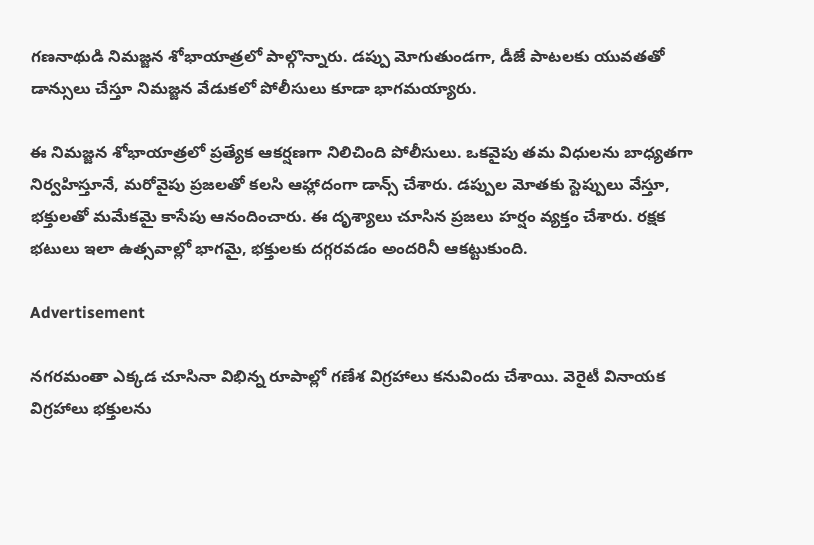గణనాథుడి నిమజ్జన శోభాయాత్రలో పాల్గొన్నారు. డప్పు మోగుతుండగా, డీజే పాటలకు యువతతో డాన్సులు చేస్తూ నిమజ్జన వేడుకలో పోలీసులు కూడా భాగమయ్యారు.

ఈ నిమజ్జన శోభాయాత్రలో ప్రత్యేక ఆకర్షణగా నిలిచింది పోలీసులు. ఒకవైపు తమ విధులను బాధ్యతగా నిర్వహిస్తూనే, మరోవైపు ప్రజలతో కలసి ఆహ్లాదంగా డాన్స్ చేశారు. డప్పుల మోతకు స్టెప్పులు వేస్తూ, భక్తులతో మమేకమై కాసేపు ఆనందించారు. ఈ దృశ్యాలు చూసిన ప్రజలు హర్షం వ్యక్తం చేశారు. రక్షక భటులు ఇలా ఉత్సవాల్లో భాగమై, భక్తులకు దగ్గరవడం అందరినీ ఆకట్టుకుంది.

Advertisement

నగరమంతా ఎక్కడ చూసినా విభిన్న రూపాల్లో గణేశ విగ్రహాలు కనువిందు చేశాయి. వెరైటీ వినాయక విగ్రహాలు భక్తులను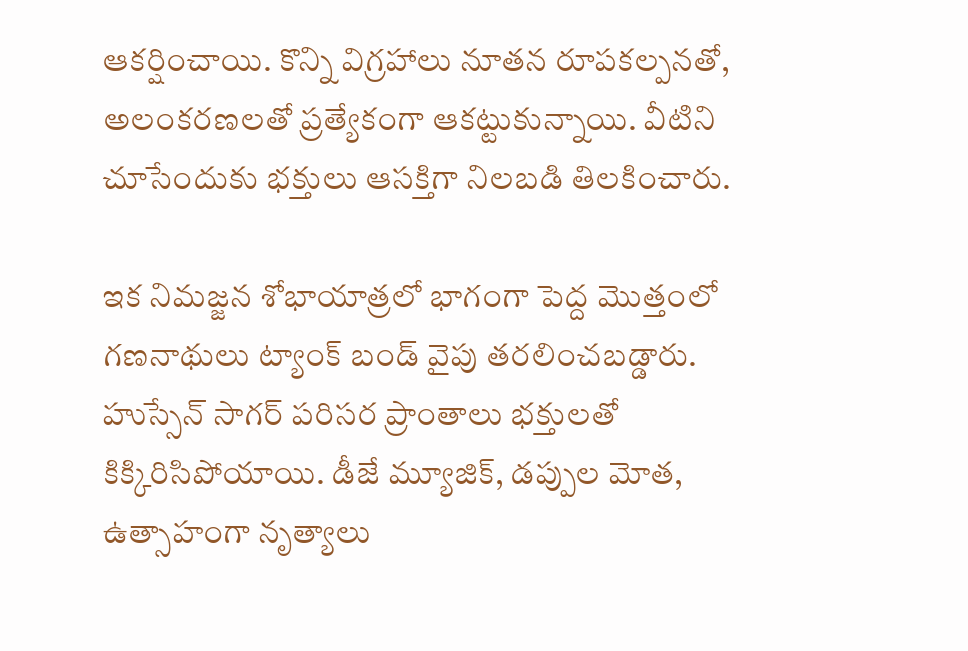ఆకర్షించాయి. కొన్ని విగ్రహాలు నూతన రూపకల్పనతో, అలంకరణలతో ప్రత్యేకంగా ఆకట్టుకున్నాయి. వీటిని చూసేందుకు భక్తులు ఆసక్తిగా నిలబడి తిలకించారు.

ఇక నిమజ్జన శోభాయాత్రలో భాగంగా పెద్ద మొత్తంలో గణనాథులు ట్యాంక్ బండ్ వైపు తరలించబడ్డారు. హుస్సేన్ సాగర్ పరిసర ప్రాంతాలు భక్తులతో కిక్కిరిసిపోయాయి. డీజే మ్యూజిక్, డప్పుల మోత, ఉత్సాహంగా నృత్యాలు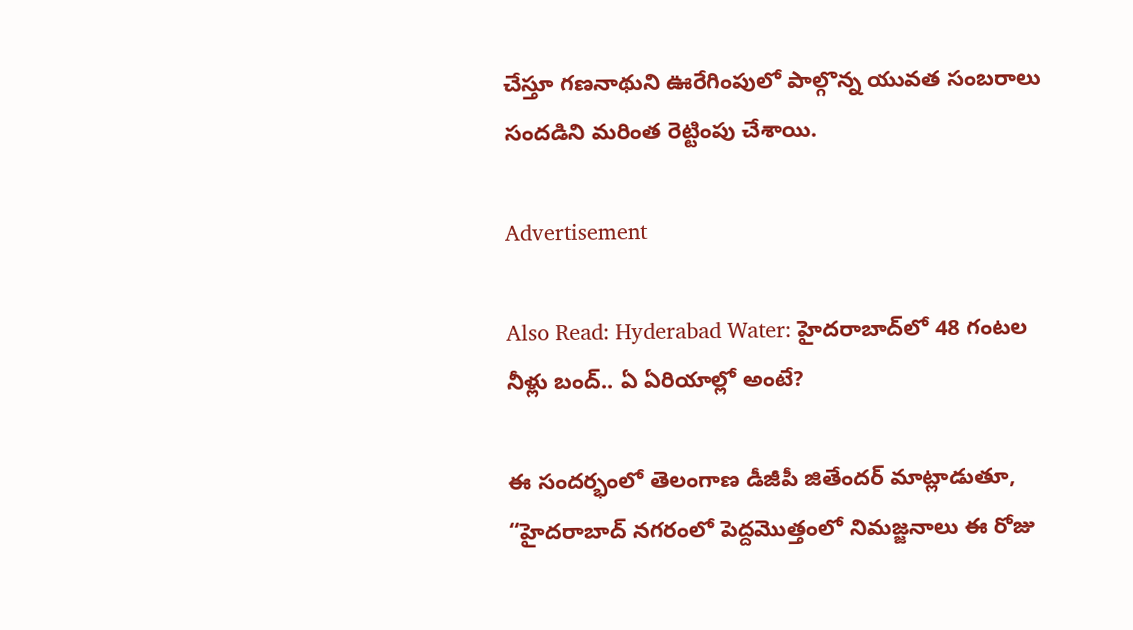చేస్తూ గణనాథుని ఊరేగింపులో పాల్గొన్న యువత సంబరాలు సందడిని మరింత రెట్టింపు చేశాయి.

Advertisement

Also Read: Hyderabad Water: హైదరాబాద్‌లో 48 గంటల నీళ్లు బంద్.. ఏ ఏరియాల్లో అంటే?

ఈ సందర్భంలో తెలంగాణ డీజీపీ జితేందర్ మాట్లాడుతూ, “హైదరాబాద్ నగరంలో పెద్దమొత్తంలో నిమజ్జనాలు ఈ రోజు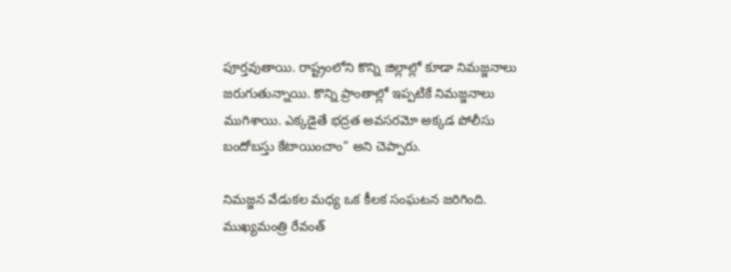పూర్తవుతాయి. రాష్ట్రంలోని కొన్ని జిల్లాల్లో కూడా నిమజ్జనాలు జరుగుతున్నాయి. కొన్ని ప్రాంతాల్లో ఇప్పటికే నిమజ్జనాలు ముగిశాయి. ఎక్కడైతే భద్రత అవసరమో అక్కడ పోలీసు బందోబస్తు కేటాయించాం” అని చెప్పారు.

నిమజ్జన వేడుకల మధ్య ఒక కీలక సంఘటన జరిగింది. ముఖ్యమంత్రి రేవంత్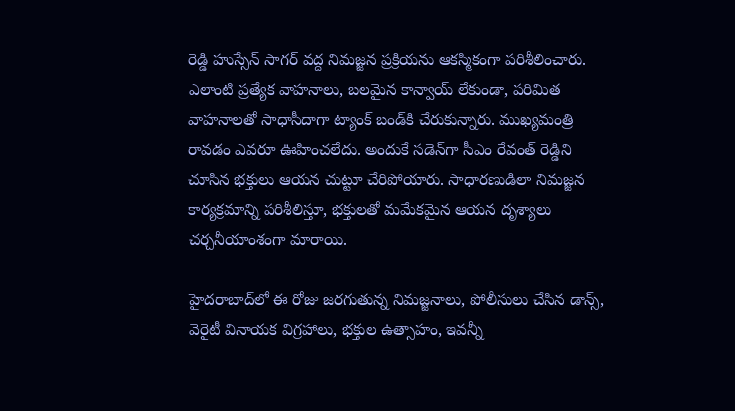రెడ్డి హుస్సేన్ సాగర్ వద్ద నిమజ్జన ప్రక్రియను ఆకస్మికంగా పరిశీలించారు. ఎలాంటి ప్రత్యేక వాహనాలు, బలమైన కాన్వాయ్ లేకుండా, పరిమిత వాహనాలతో సాధాసీదాగా ట్యాంక్ బండ్‌కి చేరుకున్నారు. ముఖ్యమంత్రి రావడం ఎవరూ ఊహించలేదు. అందుకే సడెన్‌గా సీఎం రేవంత్ రెడ్డిని చూసిన భక్తులు ఆయన చుట్టూ చేరిపోయారు. సాధారణుడిలా నిమజ్జన కార్యక్రమాన్ని పరిశీలిస్తూ, భక్తులతో మమేకమైన ఆయన దృశ్యాలు చర్చనీయాంశంగా మారాయి.

హైదరాబాద్‌లో ఈ రోజు జరగుతున్న నిమజ్జనాలు, పోలీసులు చేసిన డాన్స్, వెరైటీ వినాయక విగ్రహాలు, భక్తుల ఉత్సాహం, ఇవన్నీ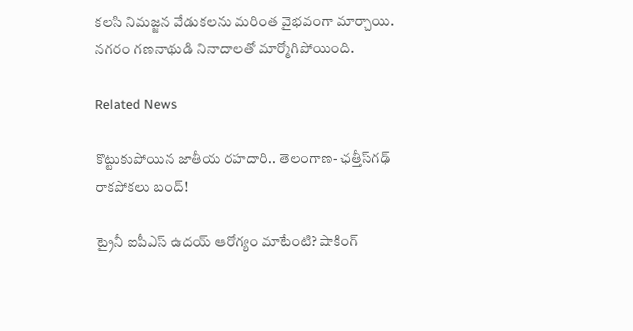కలసి నిమజ్జన వేడుకలను మరింత వైభవంగా మార్చాయి. నగరం గణనాథుడి నినాదాలతో మార్మోగిపోయింది.

Related News

కొట్టుకుపోయిన జాతీయ రహదారి.. తెలంగాణ- ఛత్తీస్‌గఢ్ రాకపోకలు బంద్!

ట్రైనీ ఐపీఎస్ ఉదయ్ ఆరోగ్యం మాటేంటి? షాకింగ్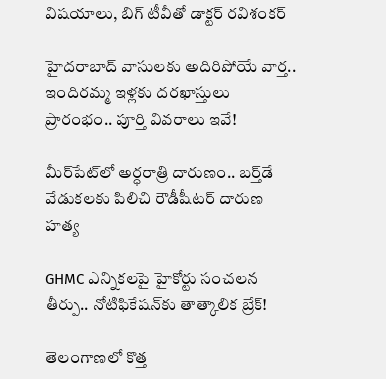విషయాలు, బిగ్ టీవీతో డాక్టర్ రవిశంకర్

హైదరాబాద్‌ వాసులకు అదిరిపోయే వార్త.. ఇందిరమ్మ ఇళ్లకు దరఖాస్తులు ప్రారంభం.. పూర్తి వివరాలు ఇవే!

మీర్‌పేట్‌లో అర్ధరాత్రి దారుణం.. బర్త్‌డే వేడుకలకు పిలిచి రౌడీషీటర్ దారుణ హత్య

GHMC ఎన్నికలపై హైకోర్టు సంచలన తీర్పు.. నోటిఫికేషన్‌కు తాత్కాలిక బ్రేక్!

తెలంగాణలో కొత్త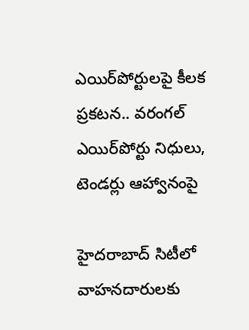ఎయిర్‌పోర్టులపై కీలక ప్రకటన.. వరంగల్ ఎయిర్‌పోర్టు నిధులు, టెండర్లు ఆహ్వానంపై

హైదరాబాద్ సిటీలో వాహనదారులకు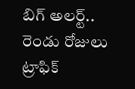బిగ్ అలర్ట్.. రెండు రోజులు ట్రాఫిక్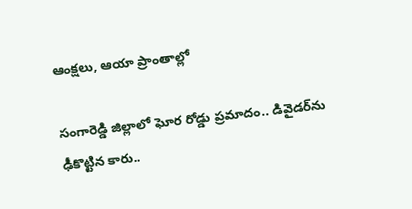ఆంక్షలు, ఆయా ప్రాంతాల్లో

సంగారెడ్డి జిల్లాలో ఘోర రోడ్డు ప్రమాదం.. డివైడర్‌ను ఢీకొట్టిన కారు..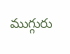ముగ్గురు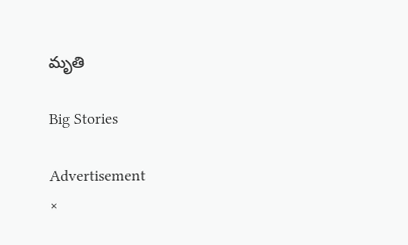మృతి

Big Stories

Advertisement
×